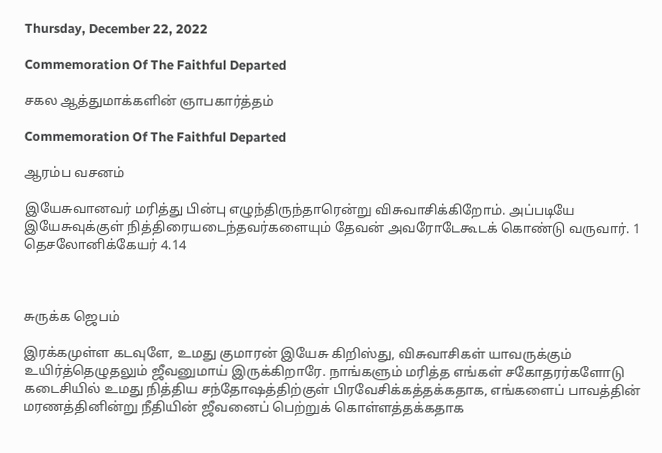Thursday, December 22, 2022

Commemoration Of The Faithful Departed

சகல ஆத்துமாக்களின் ஞாபகார்த்தம்

Commemoration Of The Faithful Departed

ஆரம்ப வசனம்

இயேசுவானவர் மரித்து பின்பு எழுந்திருந்தாரென்று விசுவாசிக்கிறோம். அப்படியே இயேசுவுக்குள் நித்திரையடைந்தவர்களையும் தேவன் அவரோடேகூடக் கொண்டு வருவார். 1 தெசலோனிக்கேயர் 4.14



சுருக்க ஜெபம்

இரக்கமுள்ள கடவுளே, உமது குமாரன் இயேசு கிறிஸ்து, விசுவாசிகள் யாவருக்கும் உயிர்த்தெழுதலும் ஜீவனுமாய் இருக்கிறாரே. நாங்களும் மரித்த எங்கள் சகோதரர்களோடு கடைசியில் உமது நித்திய சந்தோஷத்திற்குள் பிரவேசிக்கத்தக்கதாக, எங்களைப் பாவத்தின் மரணத்தினின்று நீதியின் ஜீவனைப் பெற்றுக் கொள்ளத்தக்கதாக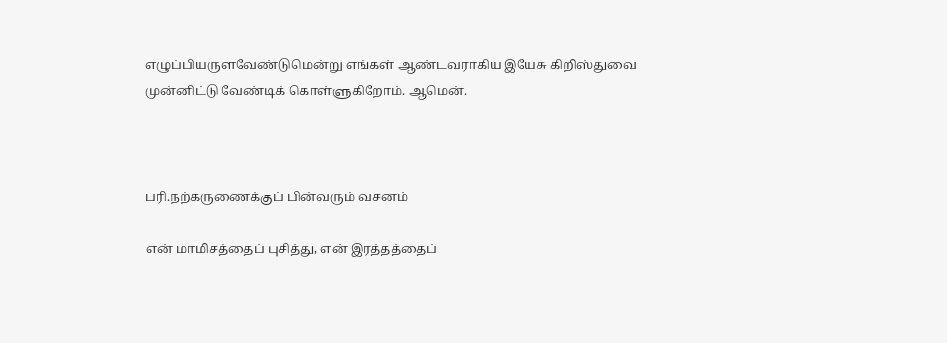எழுப்பியருளவேண்டுமென்று எங்கள் ஆண்டவராகிய இயேசு கிறிஸ்துவை முன்னிட்டு வேண்டிக் கொள்ளுகிறோம். ஆமென்.



பரி.நற்கருணைக்குப் பின்வரும் வசனம்

என் மாமிசத்தைப் புசித்து, என் இரத்தத்தைப்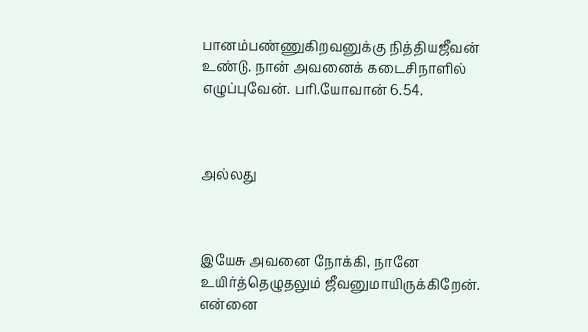பானம்பண்ணுகிறவனுக்கு நித்தியஜீவன் உண்டு. நான் அவனைக் கடைசிநாளில் எழுப்புவேன். பரி.யோவான் 6.54.



அல்லது



இயேசு அவனை நோக்கி, நானே உயிர்த்தெழுதலும் ஜீவனுமாயிருக்கிறேன். என்னை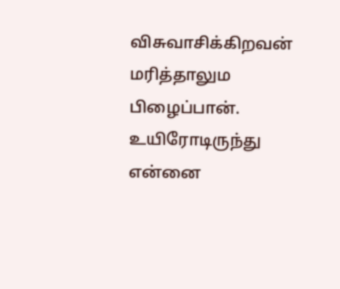விசுவாசிக்கிறவன் மரித்தாலும பிழைப்பான். உயிரோடிருந்து என்னை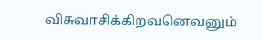விசுவாசிக்கிறவனெவனும்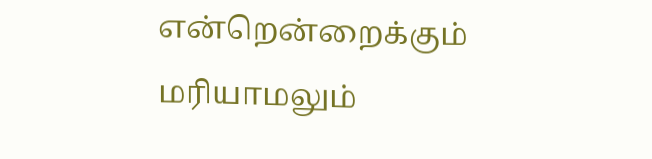என்றென்றைக்கும் மரியாமலும்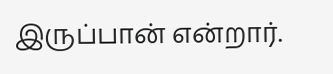இருப்பான் என்றார்.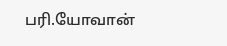பரி.யோவான்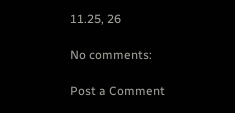11.25, 26

No comments:

Post a Comment